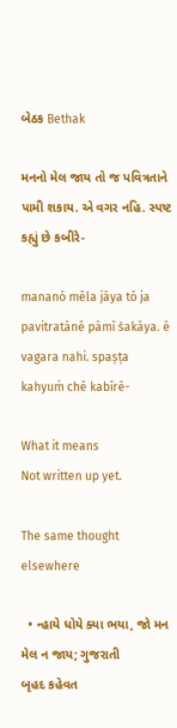બેઠક Bethak

મનનો મેલ જાય તો જ પવિત્રતાને પામી શકાય. એ વગર નહિ. સ્પષ્ટ કહ્યું છે કબીરે-

mananō mēla jāya tō ja pavitratānē pāmī śakāya. ē vagara nahi. spaṣṭa kahyuṁ chē kabīrē-

What it means
Not written up yet.

The same thought elsewhere

  • ન્હાયે ધોયે ક્યા ભયા, જો મન મેલ ન જાય; ગુજરાતી
બૃહદ કહેવત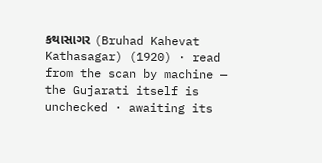કથાસાગર (Bruhad Kahevat Kathasagar) (1920) · read from the scan by machine — the Gujarati itself is unchecked · awaiting its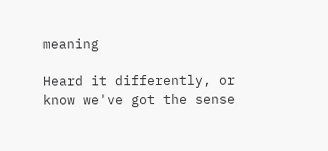meaning

Heard it differently, or know we've got the sense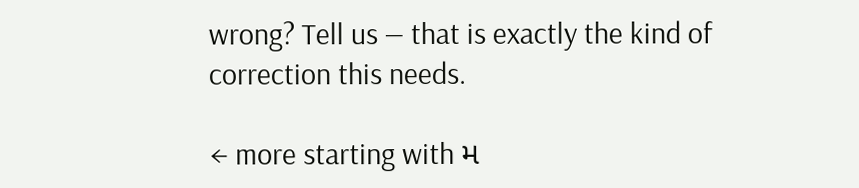wrong? Tell us — that is exactly the kind of correction this needs.

← more starting with મ